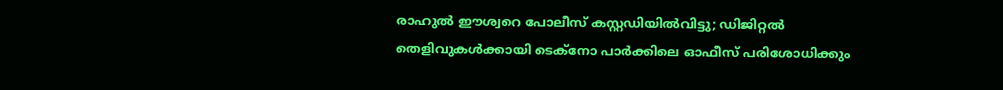രാഹുൽ ഈശ്വറെ പോലീസ് കസ്റ്റഡിയിൽവിട്ടു; ഡിജിറ്റൽ തെളിവുകൾക്കായി ടെക്നോ പാർക്കിലെ ഓഫീസ് പരിശോധിക്കും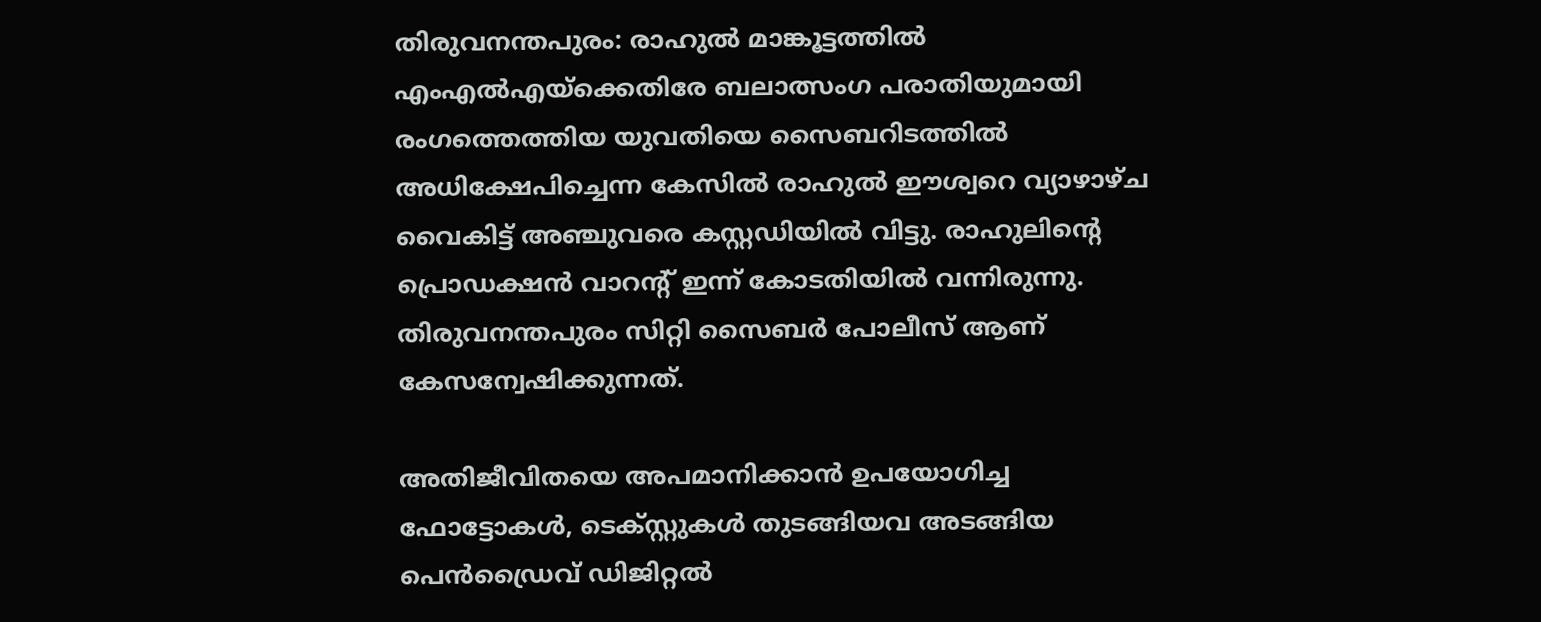തിരുവനന്തപുരം: രാഹുൽ മാങ്കൂട്ടത്തിൽ എംഎൽഎയ്ക്കെതിരേ ബലാത്സംഗ പരാതിയുമായി രംഗത്തെത്തിയ യുവതിയെ സൈബറിടത്തിൽ അധിക്ഷേപിച്ചെന്ന കേസിൽ രാഹുൽ ഈശ്വറെ വ്യാഴാഴ്ച വൈകിട്ട് അഞ്ചുവരെ കസ്റ്റഡിയിൽ വിട്ടു. രാഹുലിന്റെ പ്രൊഡക്ഷൻ വാറന്റ് ഇന്ന് കോടതിയിൽ വന്നിരുന്നു. തിരുവനന്തപുരം സിറ്റി സൈബർ പോലീസ് ആണ് കേസന്വേഷിക്കുന്നത്.

അതിജീവിതയെ അപമാനിക്കാൻ ഉപയോഗിച്ച ഫോട്ടോകൾ, ടെക്സ്റ്റുകൾ തുടങ്ങിയവ അടങ്ങിയ പെൻഡ്രൈവ് ഡിജിറ്റൽ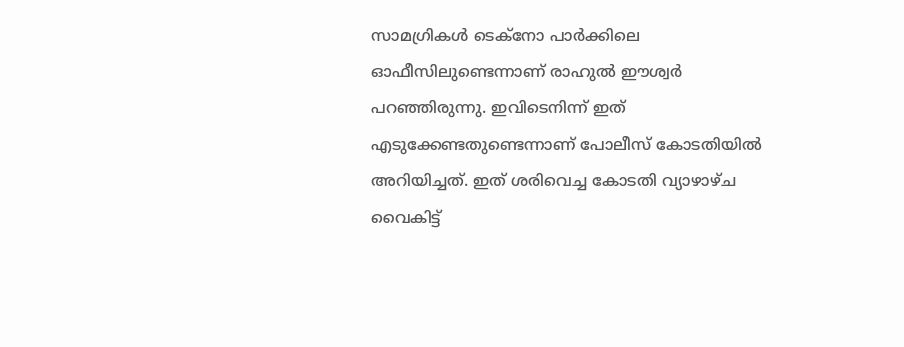സാമഗ്രികൾ ടെക്നോ പാർക്കിലെ ഓഫീസിലുണ്ടെന്നാണ് രാഹുൽ ഈശ്വർ പറഞ്ഞിരുന്നു. ഇവിടെനിന്ന് ഇത് എടുക്കേണ്ടതുണ്ടെന്നാണ് പോലീസ് കോടതിയിൽ അറിയിച്ചത്. ഇത് ശരിവെച്ച കോടതി വ്യാഴാഴ്ച വൈകിട്ട്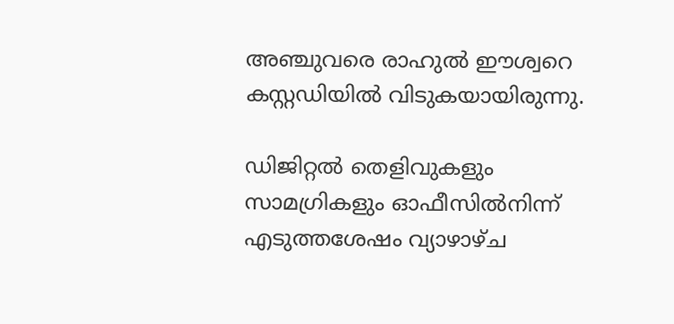അഞ്ചുവരെ രാഹുൽ ഈശ്വറെ കസ്റ്റഡിയിൽ വിടുകയായിരുന്നു.

ഡിജിറ്റൽ തെളിവുകളും സാമഗ്രികളും ഓഫീസിൽനിന്ന് എടുത്തശേഷം വ്യാഴാഴ്ച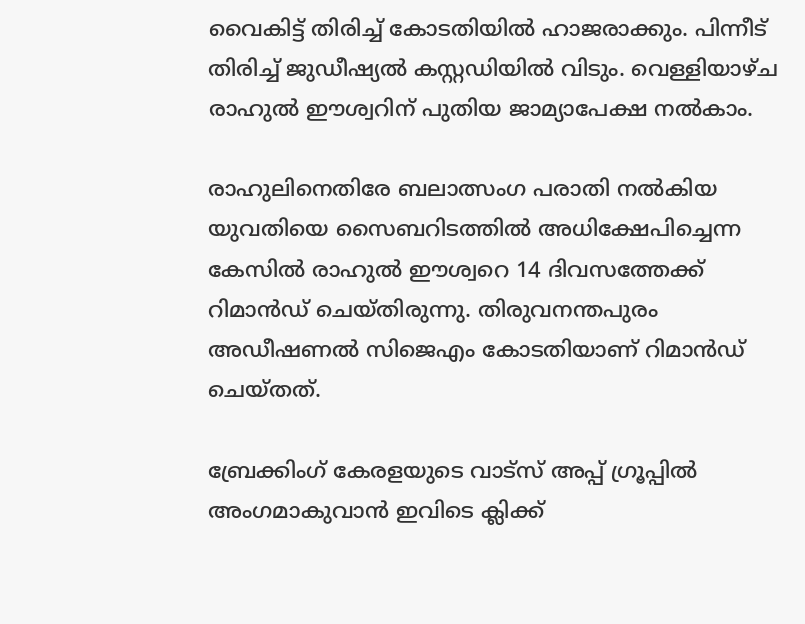വൈകിട്ട് തിരിച്ച് കോടതിയിൽ ഹാജരാക്കും. പിന്നീട് തിരിച്ച് ജുഡീഷ്യൽ കസ്റ്റഡിയിൽ വിടും. വെള്ളിയാഴ്ച രാഹുൽ ഈശ്വറിന് പുതിയ ജാമ്യാപേക്ഷ നൽകാം.

രാഹുലിനെതിരേ ബലാത്സംഗ പരാതി നൽകിയ യുവതിയെ സൈബറിടത്തിൽ അധിക്ഷേപിച്ചെന്ന കേസിൽ രാഹുൽ ഈശ്വറെ 14 ദിവസത്തേക്ക് റിമാൻഡ് ചെയ്തിരുന്നു. തിരുവനന്തപുരം അഡീഷണൽ സിജെഎം കോടതിയാണ് റിമാൻഡ് ചെയ്തത്.

ബ്രേക്കിംഗ് കേരളയുടെ വാട്സ് അപ്പ് ഗ്രൂപ്പിൽ അംഗമാകുവാൻ ഇവിടെ ക്ലിക്ക്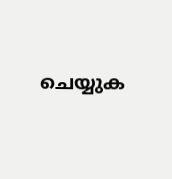ചെയ്യുക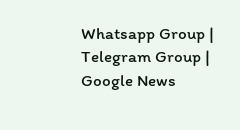Whatsapp Group | Telegram Group | Google News